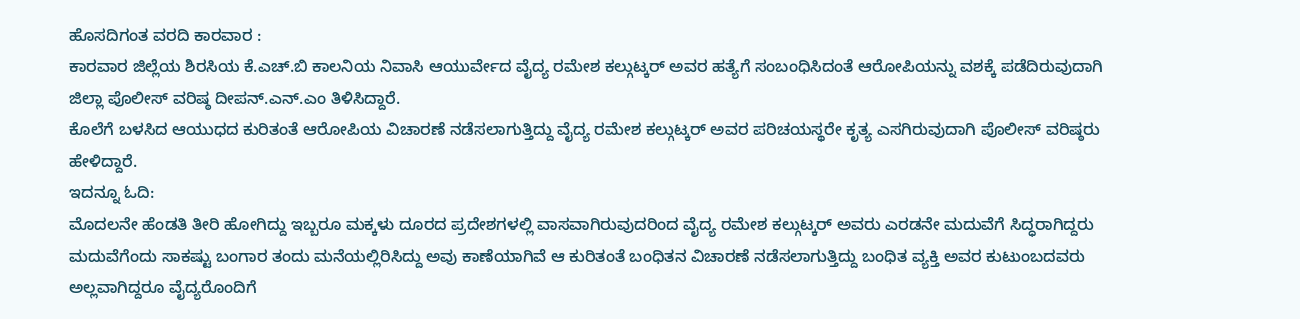ಹೊಸದಿಗಂತ ವರದಿ ಕಾರವಾರ :
ಕಾರವಾರ ಜಿಲ್ಲೆಯ ಶಿರಸಿಯ ಕೆ.ಎಚ್.ಬಿ ಕಾಲನಿಯ ನಿವಾಸಿ ಆಯುರ್ವೇದ ವೈದ್ಯ ರಮೇಶ ಕಲ್ಗುಟ್ಕರ್ ಅವರ ಹತ್ಯೆಗೆ ಸಂಬಂಧಿಸಿದಂತೆ ಆರೋಪಿಯನ್ನು ವಶಕ್ಕೆ ಪಡೆದಿರುವುದಾಗಿ ಜಿಲ್ಲಾ ಪೊಲೀಸ್ ವರಿಷ್ಠ ದೀಪನ್.ಎನ್.ಎಂ ತಿಳಿಸಿದ್ದಾರೆ.
ಕೊಲೆಗೆ ಬಳಸಿದ ಆಯುಧದ ಕುರಿತಂತೆ ಆರೋಪಿಯ ವಿಚಾರಣೆ ನಡೆಸಲಾಗುತ್ತಿದ್ದು ವೈದ್ಯ ರಮೇಶ ಕಲ್ಗುಟ್ಕರ್ ಅವರ ಪರಿಚಯಸ್ಥರೇ ಕೃತ್ಯ ಎಸಗಿರುವುದಾಗಿ ಪೊಲೀಸ್ ವರಿಷ್ಠರು ಹೇಳಿದ್ದಾರೆ.
ಇದನ್ನೂ ಓದಿ:
ಮೊದಲನೇ ಹೆಂಡತಿ ತೀರಿ ಹೋಗಿದ್ದು ಇಬ್ಬರೂ ಮಕ್ಕಳು ದೂರದ ಪ್ರದೇಶಗಳಲ್ಲಿ ವಾಸವಾಗಿರುವುದರಿಂದ ವೈದ್ಯ ರಮೇಶ ಕಲ್ಗುಟ್ಕರ್ ಅವರು ಎರಡನೇ ಮದುವೆಗೆ ಸಿದ್ಧರಾಗಿದ್ದರು ಮದುವೆಗೆಂದು ಸಾಕಷ್ಟು ಬಂಗಾರ ತಂದು ಮನೆಯಲ್ಲಿರಿಸಿದ್ದು ಅವು ಕಾಣೆಯಾಗಿವೆ ಆ ಕುರಿತಂತೆ ಬಂಧಿತನ ವಿಚಾರಣೆ ನಡೆಸಲಾಗುತ್ತಿದ್ದು ಬಂಧಿತ ವ್ಯಕ್ತಿ ಅವರ ಕುಟುಂಬದವರು ಅಲ್ಲವಾಗಿದ್ದರೂ ವೈದ್ಯರೊಂದಿಗೆ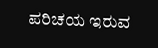ಪರಿಚಯ ಇರುವ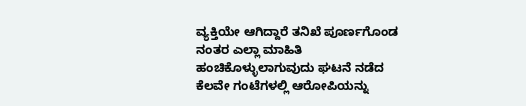ವ್ಯಕ್ತಿಯೇ ಆಗಿದ್ದಾರೆ ತನಿಖೆ ಪೂರ್ಣಗೊಂಡ ನಂತರ ಎಲ್ಲಾ ಮಾಹಿತಿ ಹಂಚಿಕೊಳ್ಳುಲಾಗುವುದು ಘಟನೆ ನಡೆದ ಕೆಲವೇ ಗಂಟೆಗಳಲ್ಲಿ ಆರೋಪಿಯನ್ನು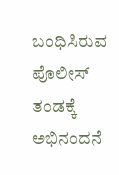ಬಂಧಿಸಿರುವ ಪೊಲೀಸ್ ತಂಡಕ್ಕೆ ಅಭಿನಂದನೆ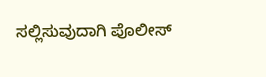ಸಲ್ಲಿಸುವುದಾಗಿ ಪೊಲೀಸ್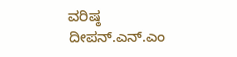ವರಿಷ್ಠ ದೀಪನ್.ಎನ್.ಎಂ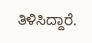ತಿಳಿಸಿದ್ದಾರೆ.